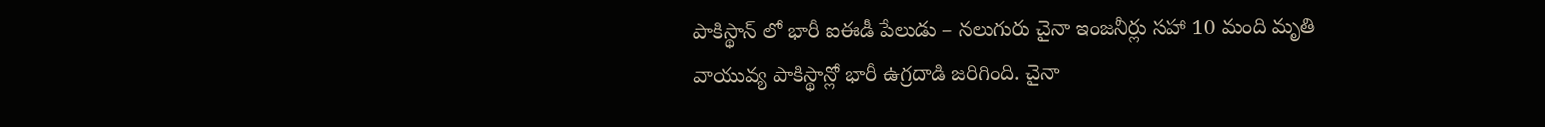పాకిస్థాన్ లో భారీ ఐఈడీ పేలుడు – నలుగురు చైనా ఇంజనీర్లు సహా 10 మంది మృతి
వాయువ్య పాకిస్థాన్లో భారీ ఉగ్రదాడి జరిగింది. చైనా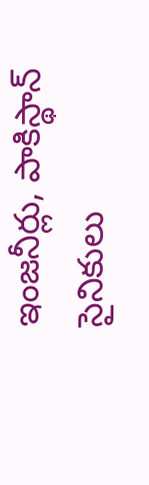ఇంజనీర్లు, పాకిస్థాన్ సైనికులు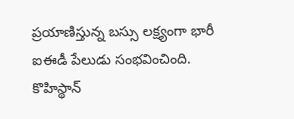ప్రయాణిస్తున్న బస్సు లక్ష్యంగా భారీ ఐఈడీ పేలుడు సంభవించింది. కొహిస్థాన్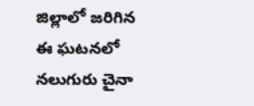జిల్లాలో జరిగిన ఈ ఘటనలో నలుగురు చైనా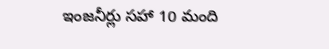ఇంజనీర్లు సహా 10 మంది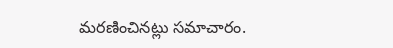మరణించినట్లు సమాచారం.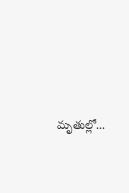మృతుల్లో...